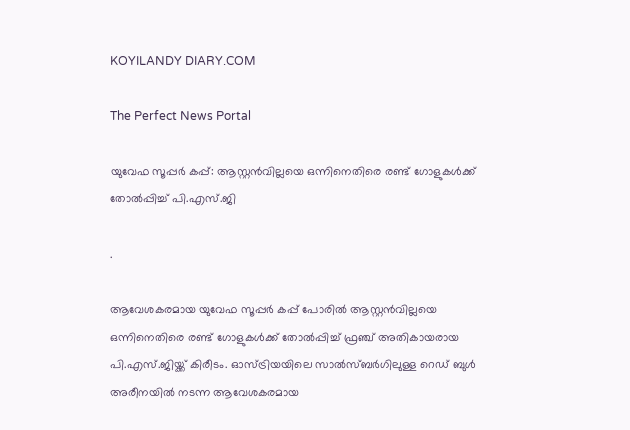KOYILANDY DIARY.COM

The Perfect News Portal

യുവേഫ സൂപ്പർ കപ്പ്: ആസ്റ്റൻവില്ലയെ ഒന്നിനെതിരെ രണ്ട് ഗോളുകൾക്ക് തോൽപ്പിച്ച് പി.എസ്.ജി

.

ആവേശകരമായ യുവേഫ സൂപ്പർ കപ്പ് പോരിൽ ആസ്റ്റൻവില്ലയെ ഒന്നിനെതിരെ രണ്ട് ഗോളുകൾക്ക് തോൽപ്പിച്ച് ഫ്രഞ്ച് അതികായരായ പി.എസ്.ജിയ്ക്ക് കിരീടം. ഓസ്ട്രിയയിലെ സാൽസ്ബർഗിലുള്ള റെഡ് ബുൾ അരീനയിൽ നടന്ന ആവേശകരമായ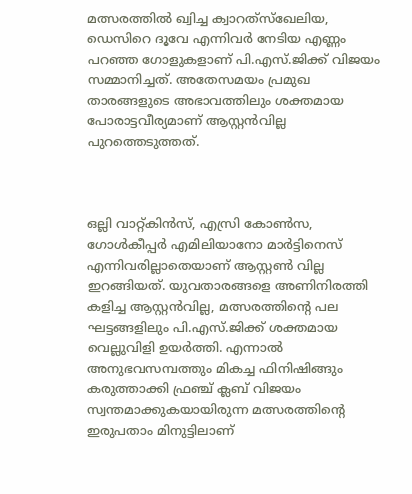മത്സരത്തിൽ ഖ്വിച്ച ക്വാറത്‌സ്‌ഖേലിയ, ഡെസിറെ ദൂവേ എന്നിവർ നേടിയ എണ്ണം പറഞ്ഞ ഗോളുകളാണ് പി.എസ്.ജിക്ക് വിജയം സമ്മാനിച്ചത്. അതേസമയം പ്രമുഖ താരങ്ങളുടെ അഭാവത്തിലും ശക്തമായ പോരാട്ടവീര്യമാണ് ആസ്റ്റൻവില്ല പുറത്തെടുത്തത്.



ഒല്ലി വാറ്റ്കിൻസ്, എസ്രി കോൺസ, ഗോൾകീപ്പർ എമിലിയാനോ മാർട്ടിനെസ് എന്നിവരില്ലാതെയാണ് ആസ്റ്റൺ വില്ല ഇറങ്ങിയത്. യുവതാരങ്ങളെ അണിനിരത്തി കളിച്ച ആസ്റ്റൻവില്ല, മത്സരത്തിന്റെ പല ഘട്ടങ്ങളിലും പി.എസ്.ജിക്ക് ശക്തമായ വെല്ലുവിളി ഉയർത്തി. എന്നാൽ അനുഭവസമ്പത്തും മികച്ച ഫിനിഷിങ്ങും കരുത്താക്കി ഫ്രഞ്ച് ക്ലബ് വിജയം സ്വന്തമാക്കുകയായിരുന്ന മത്സരത്തിന്‍റെ ഇരുപതാം മിനുട്ടിലാണ്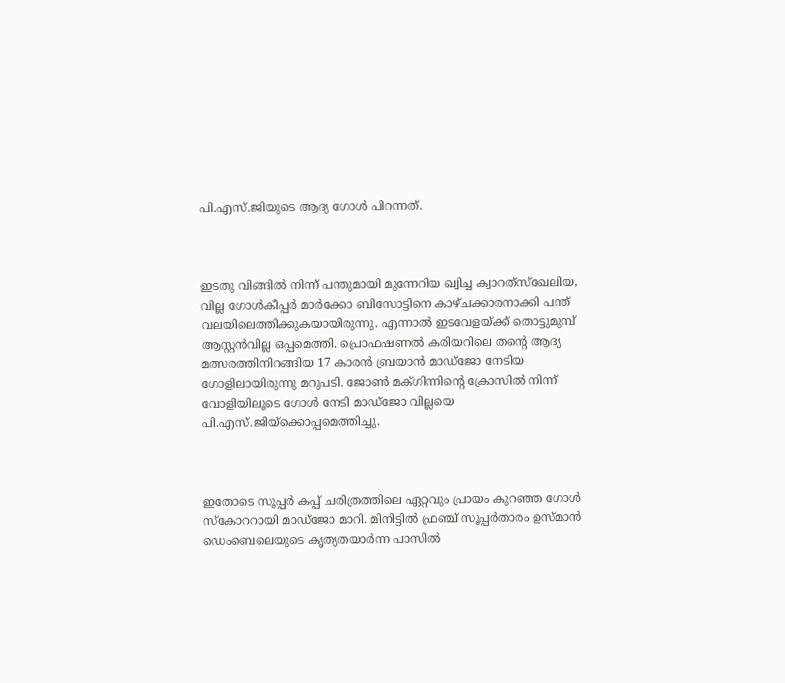പി.എസ്.ജിയുടെ ആദ്യ ഗോൾ പിറന്നത്.



ഇടതു വിങ്ങിൽ നിന്ന് പന്തുമായി മുന്നേറിയ ഖ്വിച്ച ക്വാറത്‌സ്‌ഖേലിയ, വില്ല ഗോൾകീപ്പർ മാർക്കോ ബിസോട്ടിനെ കാഴ്ചക്കാരനാക്കി പന്ത് വലയിലെത്തിക്കുകയായിരുന്നു. എന്നാൽ ഇടവേളയ്ക്ക് തൊട്ടുമുമ്പ് ആസ്റ്റൻവില്ല ഒപ്പമെത്തി. പ്രൊഫഷണൽ കരിയറിലെ തന്റെ ആദ്യ മത്സരത്തിനിറങ്ങിയ 17 കാരൻ ബ്രയാൻ മാഡ്ജോ നേടിയ ഗോളിലായിരുന്നു മറുപടി. ജോൺ മക്ഗിന്നിന്റെ ക്രോസിൽ നിന്ന് വോളിയിലൂടെ ഗോൾ നേടി മാഡ്ജോ വില്ലയെ പി.എസ്.ജിയ്ക്കൊപ്പമെത്തിച്ചു.



ഇതോടെ സൂപ്പർ കപ്പ് ചരിത്രത്തിലെ ഏറ്റവും പ്രായം കുറഞ്ഞ ഗോൾ സ്കോററായി മാഡ്ജോ മാറി. മിനിട്ടിൽ ഫ്രഞ്ച് സൂപ്പർതാരം ഉസ്മാൻ ഡെംബെലെയുടെ കൃത്യതയാർന്ന പാസിൽ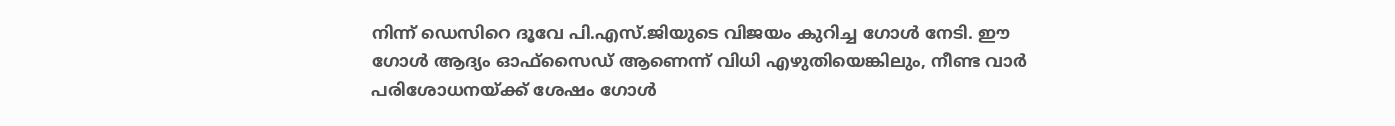നിന്ന് ഡെസിറെ ദൂവേ പി.എസ്.ജിയുടെ വിജയം കുറിച്ച ഗോൾ നേടി. ഈ ഗോൾ ആദ്യം ഓഫ്‌സൈഡ് ആണെന്ന് വിധി എഴുതിയെങ്കിലും, നീണ്ട വാർ പരിശോധനയ്ക്ക് ശേഷം ഗോൾ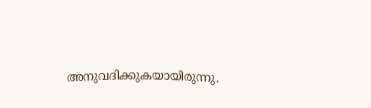അനുവദിക്കുകയായിരുന്നു.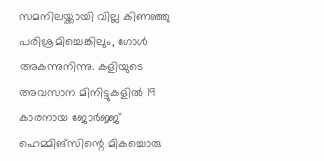സമനിലയ്ക്കായി വില്ല കിണഞ്ഞു പരിശ്രമിച്ചെങ്കിലും, ഗോൾ അകന്നുനിന്നു. കളിയുടെ അവസാന മിനിട്ടുകളിൽ 19 കാരനായ ജോർജ്ജ് ഹെമ്മിങ്സിന്റെ മികച്ചൊരു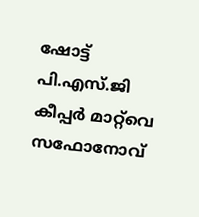ഷോട്ട് പി.എസ്.ജി കീപ്പർ മാറ്റ്‌വെ സഫോനോവ്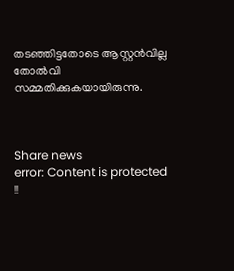തടഞ്ഞിട്ടതോടെ ആസ്റ്റൻവില്ല തോൽവി സമ്മതിക്കുകയായിരുന്നു.



Share news
error: Content is protected !!